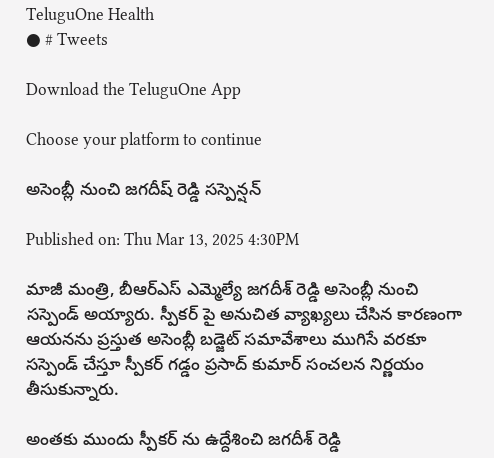TeluguOne Health
● # Tweets

Download the TeluguOne App

Choose your platform to continue

అసెంబ్లీ నుంచి జగదీష్ రెడ్డి సస్పెన్షన్

Published on: Thu Mar 13, 2025 4:30PM

మాజీ మంత్రి, బీఆర్ఎస్ ఎమ్మెల్యే జగదీశ్ రెడ్డి అసెంబ్లీ నుంచి సస్పెండ్ అయ్యారు. స్పీకర్ పై అనుచిత వ్యాఖ్యలు చేసిన కారణంగా ఆయనను ప్రస్తుత అసెంబ్లీ బడ్జెట్ సమావేశాలు ముగిసే వరకూ సస్పెండ్ చేస్తూ స్పీకర్ గడ్డం ప్రసాద్ కుమార్ సంచలన నిర్ణయం తీసుకున్నారు.

అంతకు ముందు స్పీకర్ ను ఉద్దేశించి జగదీశ్ రెడ్డి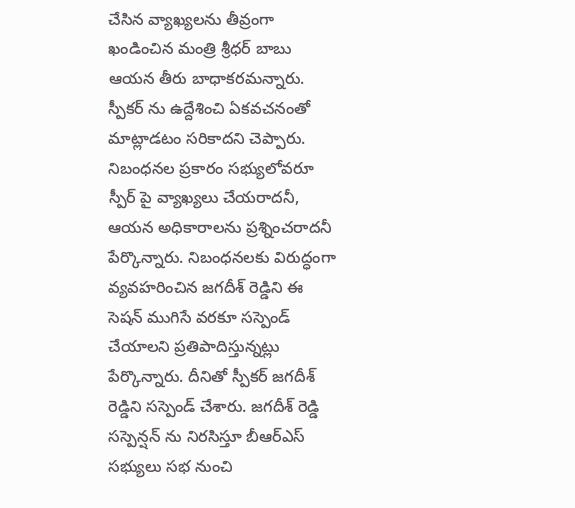చేసిన వ్యాఖ్యలను తీవ్రంగా ఖండించిన మంత్రి శ్రీధర్ బాబు ఆయన తీరు బాధాకరమన్నారు. స్పీకర్ ను ఉద్దేశించి ఏకవచనంతో మాట్లాడటం సరికాదని చెప్పారు. నిబంధనల ప్రకారం సభ్యులోవరూ స్పీర్ పై వ్యాఖ్యలు చేయరాదనీ, ఆయన అధికారాలను ప్రశ్నించరాదనీ పేర్కొన్నారు. నిబంధనలకు విరుద్ధంగా వ్యవహరించిన జగదీశ్ రెడ్డిని ఈ సెషన్ ముగిసే వరకూ సస్పెండ్ చేయాలని ప్రతిపాదిస్తున్నట్లు పేర్కొన్నారు. దీనితో స్పీకర్ జగదీశ్ రెడ్డిని సస్పెండ్ చేశారు. జగదీశ్ రెడ్డి సస్పెన్షన్ ను నిరసిస్తూ బీఆర్ఎస్ సభ్యులు సభ నుంచి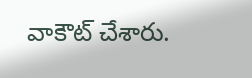వాకౌట్ చేశారు.